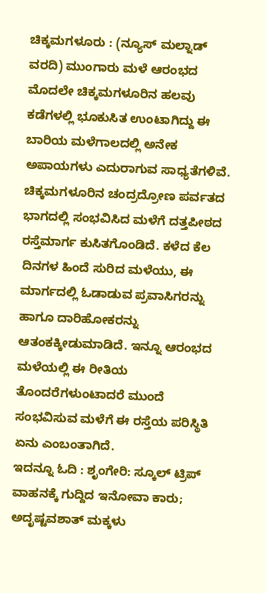ಚಿಕ್ಕಮಗಳೂರು : (ನ್ಯೂಸ್ ಮಲ್ನಾಡ್ ವರದಿ) ಮುಂಗಾರು ಮಳೆ ಆರಂಭದ ಮೊದಲೇ ಚಿಕ್ಕಮಗಳೂರಿನ ಹಲವು ಕಡೆಗಳಲ್ಲಿ ಭೂಕುಸಿತ ಉಂಟಾಗಿದ್ದು ಈ ಬಾರಿಯ ಮಳೆಗಾಲದಲ್ಲಿ ಅನೇಕ ಅಪಾಯಗಳು ಎದುರಾಗುವ ಸಾಧ್ಯತೆಗಳಿವೆ.
ಚಿಕ್ಕಮಗಳೂರಿನ ಚಂದ್ರದ್ರೋಣ ಪರ್ವತದ ಭಾಗದಲ್ಲಿ ಸಂಭವಿಸಿದ ಮಳೆಗೆ ದತ್ತಪೀಠದ ರಸ್ತೆಮಾರ್ಗ ಕುಸಿತಗೊಂಡಿದೆ. ಕಳೆದ ಕೆಲ ದಿನಗಳ ಹಿಂದೆ ಸುರಿದ ಮಳೆಯು, ಈ ಮಾರ್ಗದಲ್ಲಿ ಓಡಾಡುವ ಪ್ರವಾಸಿಗರನ್ನು ಹಾಗೂ ದಾರಿಹೋಕರನ್ನು ಆತಂಕಕ್ಕೀಡುಮಾಡಿದೆ. ಇನ್ನೂ ಆರಂಭದ ಮಳೆಯಲ್ಲಿ ಈ ರೀತಿಯ ತೊಂದರೆಗಳುಂಟಾದರೆ ಮುಂದೆ ಸಂಭವಿಸುವ ಮಳೆಗೆ ಈ ರಸ್ತೆಯ ಪರಿಸ್ಥಿತಿ ಏನು ಎಂಬಂತಾಗಿದೆ.
ಇದನ್ನೂ ಓದಿ : ಶೃಂಗೇರಿ: ಸ್ಕೂಲ್ ಟ್ರಿಪ್ ವಾಹನಕ್ಕೆ ಗುದ್ದಿದ ಇನೋವಾ ಕಾರು; ಅದೃಷ್ಟವಶಾತ್ ಮಕ್ಕಳು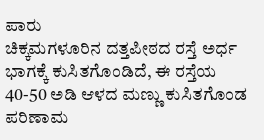ಪಾರು
ಚಿಕ್ಕಮಗಳೂರಿನ ದತ್ತಪೀಠದ ರಸ್ತೆ ಅರ್ಧ ಭಾಗಕ್ಕೆ ಕುಸಿತಗೊಂಡಿದೆ, ಈ ರಸ್ತೆಯ 40-50 ಅಡಿ ಆಳದ ಮಣ್ಣು ಕುಸಿತಗೊಂಡ ಪರಿಣಾಮ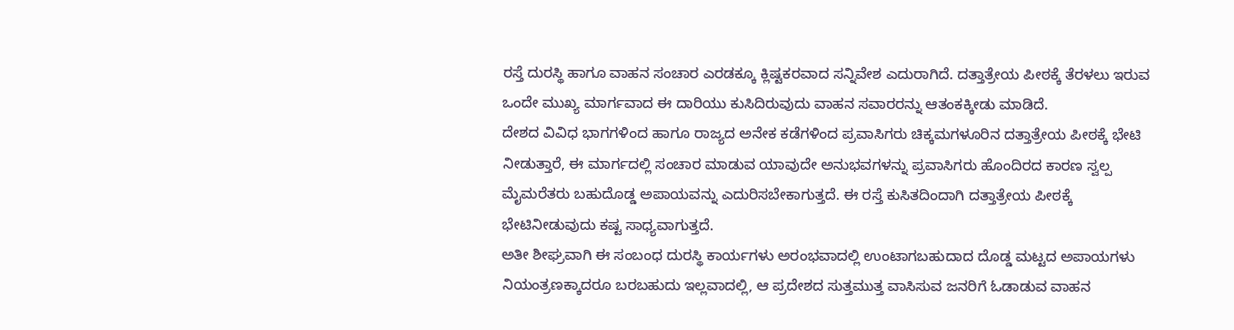ರಸ್ತೆ ದುರಸ್ಥಿ ಹಾಗೂ ವಾಹನ ಸಂಚಾರ ಎರಡಕ್ಕೂ ಕ್ಲಿಷ್ಟಕರವಾದ ಸನ್ನಿವೇಶ ಎದುರಾಗಿದೆ. ದತ್ತಾತ್ರೇಯ ಪೀಠಕ್ಕೆ ತೆರಳಲು ಇರುವ ಒಂದೇ ಮುಖ್ಯ ಮಾರ್ಗವಾದ ಈ ದಾರಿಯು ಕುಸಿದಿರುವುದು ವಾಹನ ಸವಾರರನ್ನು ಆತಂಕಕ್ಕೀಡು ಮಾಡಿದೆ.
ದೇಶದ ವಿವಿಧ ಭಾಗಗಳಿಂದ ಹಾಗೂ ರಾಜ್ಯದ ಅನೇಕ ಕಡೆಗಳಿಂದ ಪ್ರವಾಸಿಗರು ಚಿಕ್ಕಮಗಳೂರಿನ ದತ್ತಾತ್ರೇಯ ಪೀಠಕ್ಕೆ ಭೇಟಿ ನೀಡುತ್ತಾರೆ, ಈ ಮಾರ್ಗದಲ್ಲಿ ಸಂಚಾರ ಮಾಡುವ ಯಾವುದೇ ಅನುಭವಗಳನ್ನು ಪ್ರವಾಸಿಗರು ಹೊಂದಿರದ ಕಾರಣ ಸ್ವಲ್ಪ ಮೈಮರೆತರು ಬಹುದೊಡ್ಡ ಅಪಾಯವನ್ನು ಎದುರಿಸಬೇಕಾಗುತ್ತದೆ. ಈ ರಸ್ತೆ ಕುಸಿತದಿಂದಾಗಿ ದತ್ತಾತ್ರೇಯ ಪೀಠಕ್ಕೆ ಭೇಟಿನೀಡುವುದು ಕಷ್ಟ ಸಾಧ್ಯವಾಗುತ್ತದೆ.
ಅತೀ ಶೀಘ್ರವಾಗಿ ಈ ಸಂಬಂಧ ದುರಸ್ಥಿ ಕಾರ್ಯಗಳು ಅರಂಭವಾದಲ್ಲಿ ಉಂಟಾಗಬಹುದಾದ ದೊಡ್ಡ ಮಟ್ಟದ ಅಪಾಯಗಳು ನಿಯಂತ್ರಣಕ್ಕಾದರೂ ಬರಬಹುದು ಇಲ್ಲವಾದಲ್ಲಿ, ಆ ಪ್ರದೇಶದ ಸುತ್ತಮುತ್ತ ವಾಸಿಸುವ ಜನರಿಗೆ ಓಡಾಡುವ ವಾಹನ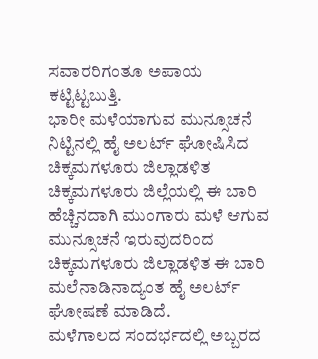ಸವಾರರಿಗಂತೂ ಅಪಾಯ ಕಟ್ಟಿಟ್ಟಬುತ್ತಿ.
ಭಾರೀ ಮಳೆಯಾಗುವ ಮುನ್ಸೂಚನೆ ನಿಟ್ಟಿನಲ್ಲಿ ಹೈ ಅಲರ್ಟ್ ಘೋಷಿಸಿದ ಚಿಕ್ಕಮಗಳೂರು ಜಿಲ್ಲಾಡಳಿತ
ಚಿಕ್ಕಮಗಳೂರು ಜಿಲ್ಲೆಯಲ್ಲಿ ಈ ಬಾರಿ ಹೆಚ್ಚಿನದಾಗಿ ಮುಂಗಾರು ಮಳೆ ಆಗುವ ಮುನ್ಸೂಚನೆ ಇರುವುದರಿಂದ ಚಿಕ್ಕಮಗಳೂರು ಜಿಲ್ಲಾಡಳಿತ ಈ ಬಾರಿ ಮಲೆನಾಡಿನಾದ್ಯಂತ ಹೈ ಅಲರ್ಟ್ ಘೋಷಣೆ ಮಾಡಿದೆ.
ಮಳೆಗಾಲದ ಸಂದರ್ಭದಲ್ಲಿ ಅಬ್ಬರದ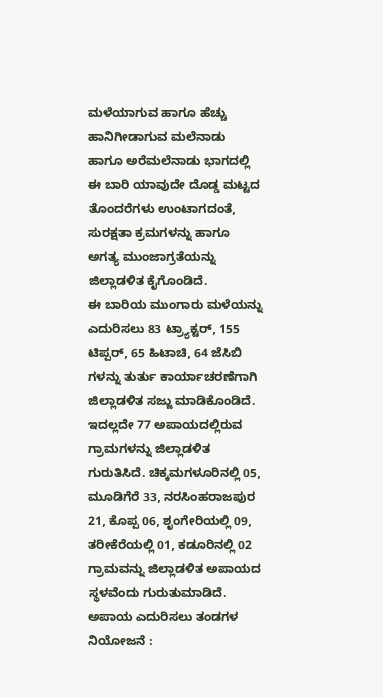ಮಳೆಯಾಗುವ ಹಾಗೂ ಹೆಚ್ಚು ಹಾನಿಗೀಡಾಗುವ ಮಲೆನಾಡು ಹಾಗೂ ಅರೆಮಲೆನಾಡು ಭಾಗದಲ್ಲಿ ಈ ಬಾರಿ ಯಾವುದೇ ದೊಡ್ಡ ಮಟ್ಟದ ತೊಂದರೆಗಳು ಉಂಟಾಗದಂತೆ, ಸುರಕ್ಷತಾ ಕ್ರಮಗಳನ್ನು ಹಾಗೂ ಅಗತ್ಯ ಮುಂಜಾಗ್ರತೆಯನ್ನು ಜಿಲ್ಲಾಡಳಿತ ಕೈಗೊಂಡಿದೆ.
ಈ ಬಾರಿಯ ಮುಂಗಾರು ಮಳೆಯನ್ನು ಎದುರಿಸಲು 83 ಟ್ರ್ಯಾಕ್ಟರ್, 155 ಟಿಪ್ಪರ್, 65 ಹಿಟಾಚಿ, 64 ಜೆಸಿಬಿ ಗಳನ್ನು ತುರ್ತು ಕಾರ್ಯಾಚರಣೆಗಾಗಿ ಜಿಲ್ಲಾಡಳಿತ ಸಜ್ಜು ಮಾಡಿಕೊಂಡಿದೆ. ಇದಲ್ಲದೇ 77 ಅಪಾಯದಲ್ಲಿರುವ ಗ್ರಾಮಗಳನ್ನು ಜಿಲ್ಲಾಡಳಿತ ಗುರುತಿಸಿದೆ. ಚಿಕ್ಕಮಗಳೂರಿನಲ್ಲಿ 05, ಮೂಡಿಗೆರೆ 33, ನರಸಿಂಹರಾಜಪುರ 21, ಕೊಪ್ಪ 06, ಶೃಂಗೇರಿಯಲ್ಲಿ 09, ತರೀಕೆರೆಯಲ್ಲಿ 01, ಕಡೂರಿನಲ್ಲಿ 02 ಗ್ರಾಮವನ್ನು ಜಿಲ್ಲಾಡಳಿತ ಅಪಾಯದ ಸ್ಥಳವೆಂದು ಗುರುತುಮಾಡಿದೆ.
ಅಪಾಯ ಎದುರಿಸಲು ತಂಡಗಳ ನಿಯೋಜನೆ :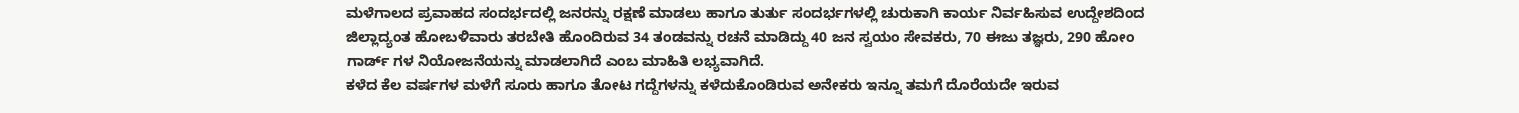ಮಳೆಗಾಲದ ಪ್ರವಾಹದ ಸಂದರ್ಭದಲ್ಲಿ ಜನರನ್ನು ರಕ್ಷಣೆ ಮಾಡಲು ಹಾಗೂ ತುರ್ತು ಸಂದರ್ಭಗಳಲ್ಲಿ ಚುರುಕಾಗಿ ಕಾರ್ಯ ನಿರ್ವಹಿಸುವ ಉದ್ದೇಶದಿಂದ ಜಿಲ್ಲಾದ್ಯಂತ ಹೋಬಳಿವಾರು ತರಬೇತಿ ಹೊಂದಿರುವ 34 ತಂಡವನ್ನು ರಚನೆ ಮಾಡಿದ್ದು 40 ಜನ ಸ್ವಯಂ ಸೇವಕರು, 70 ಈಜು ತಜ್ಞರು, 290 ಹೋಂ ಗಾರ್ಡ್ ಗಳ ನಿಯೋಜನೆಯನ್ನು ಮಾಡಲಾಗಿದೆ ಎಂಬ ಮಾಹಿತಿ ಲಭ್ಯವಾಗಿದೆ.
ಕಳೆದ ಕೆಲ ವರ್ಷಗಳ ಮಳೆಗೆ ಸೂರು ಹಾಗೂ ತೋಟ ಗದ್ದೆಗಳನ್ನು ಕಳೆದುಕೊಂಡಿರುವ ಅನೇಕರು ಇನ್ನೂ ತಮಗೆ ದೊರೆಯದೇ ಇರುವ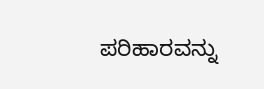ಪರಿಹಾರವನ್ನು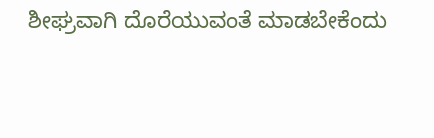ಶೀಘ್ರವಾಗಿ ದೊರೆಯುವಂತೆ ಮಾಡಬೇಕೆಂದು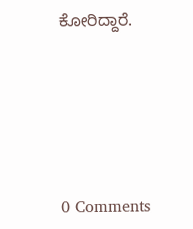ಕೋರಿದ್ದಾರೆ.





0 Comments